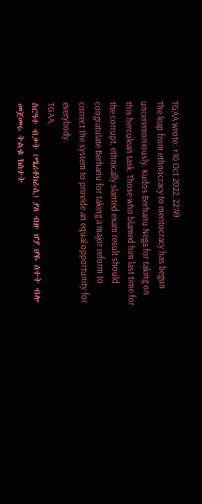TGAA wrote: ↑10 Oct 2022, 22:49
The leap from ethnocracy to meritocracy has begun unceremoniously. Kudos Berhanu Nega for taking on this herculean task. Those who blamed him last time for the corrupt, ethnically slanted exam result should congratulate Berhanu for taking a major reform to correct the system to provide an equal opportunity for everybody.
TGAA,
ስርዓተ ብቃት (ሜሪቶክራሲ) ያለ ብዙ ሆያ ሆዬ ሰተት ብሎ መጀመሩ ትልቁ ክስተት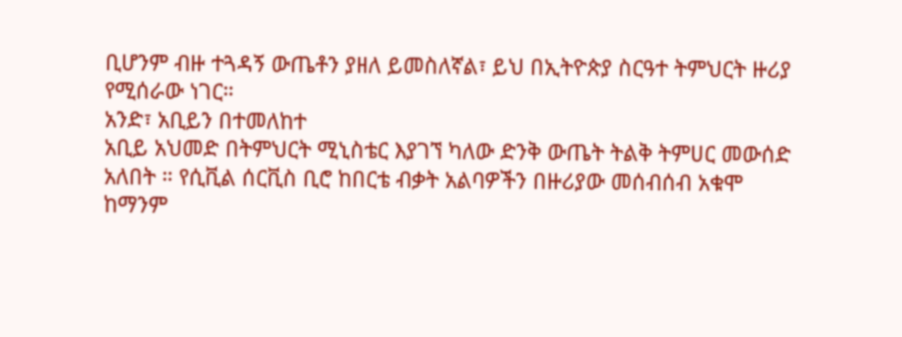ቢሆንም ብዙ ተጓዳኝ ውጤቶን ያዘለ ይመስለኛል፣ ይህ በኢትዮጵያ ስርዓተ ትምህርት ዙሪያ የሚሰራው ነገር።
አንድ፣ አቢይን በተመለከተ
አቢይ አህመድ በትምህርት ሚኒስቴር እያገኘ ካለው ድንቅ ውጤት ትልቅ ትምሀር መውሰድ አለበት ። የሲቪል ሰርቪስ ቢሮ ከበርቴ ብቃት አልባዎችን በዙሪያው መሰብሰብ አቁሞ ከማንም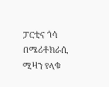ፓርቲና ጎሳ በሜሪቶክራሲ ሚዛን የላቁ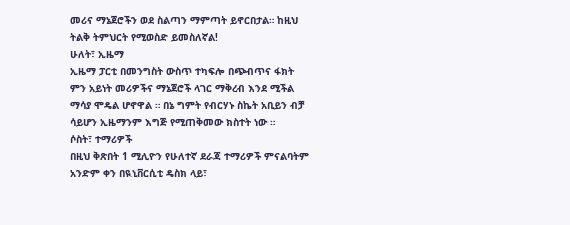መሪና ማኔጀሮችን ወደ ስልጣን ማምጣት ይኖርበታል። ከዚህ ትልቅ ትምህርት የሚወስድ ይመስለኛል!
ሁለት፣ ኢዜማ
ኢዜማ ፓርቲ በመንግስት ውስጥ ተካፍሎ በጭብጥና ፋክት ምን አይነት መሪዎችና ማኔጀሮች ላገር ማቅረብ እንደ ሚችል ማሳያ ሞዴል ሆኖዋል ። በኔ ግምት የብርሃኑ ስኬት አቢይን ብቻ ሳይሆን ኢዜማንም እግጅ የሚጠቅመው ክስተት ነው ።
ሶስት፣ ተማሪዎች
በዚህ ቅጽበት 1 ሚሊዮን የሁለተኛ ደራጃ ተማሪዎች ምናልባትም አንድም ቀን በዪኒቨርሲቲ ዴስክ ላይ፣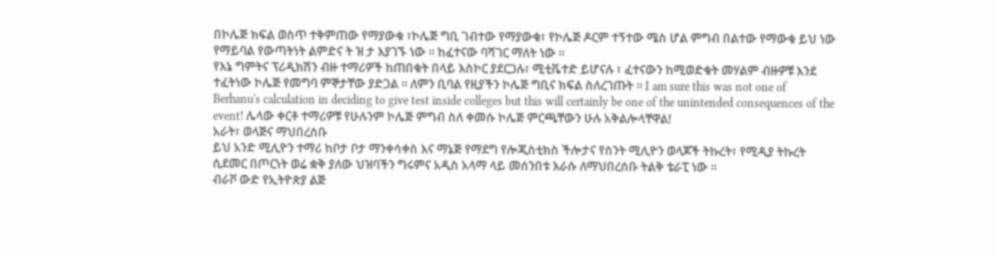በኮሌጅ ክፍል ወስጥ ተቅምጠው የማያውቁ ፣ኮሌጅ ግቢ ገብተው የማያውቁ፣ የኮሌጅ ዶርም ተኝተው ሜስ ሆል ምግብ በልተው የማውቁ ይህ ነው የማይባል የውጣትነት ልምድና ት ዝ ታ እያገኙ ነው ። ከፈተናው ባሻገር ማለት ነው ።
የእኔ ግምትና ፕሪዲክሽን ብዙ ተማሪዎች ከጠበቁት በላይ እስኮር ያደርጋሉ፣ ሚቲቬተድ ይሆናሉ ፣ ፈተናውን ከሚወድቁት መሃልም ብዙዎቹ እንደ ተፈትነው ኮሌጅ የመግባ ምኞታቸው ያድጋል ። ለምን ቢባል የዚያችን ኮሌጅ ግቢና ክፍል ስለረገጡት ። I am sure this was not one of Berhanu's calculation in deciding to give test inside colleges but this will certainly be one of the unintended consequences of the event! ሌላው ቀርቶ ተማሪዎቹ የሁሉንም ኮሌጅ ምግብ ስለ ቀመሱ ኮሌጅ ምርጫቸውን ሁሉ አቅልሎላቸዋል!
አራት፣ ወላጅና ማህበረሰቡ
ይህ አንድ ሚሊዮን ተማሪ ከቦታ ቦታ ማንቀሳቀስ እና ማኔጅ የማደግ የሎጂስቲክስ ችሎታና የስንት ሚሊዮን ወላጆች ትኩረት፣ የሚዲያ ትኩረት ሲደመር በጦርነት ወሬ ቋቅ ያለው ህዝባችን ግሩምና አዲስ አላማ ላይ መሰንበቱ እራሱ ለማህበረሰቡ ትልቅ ቴራፒ ነው ።
ብራቮ ውድ የኢትዮጵያ ልጅ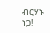ብርሃኑ ነጋ!